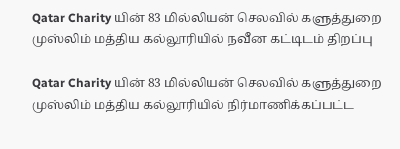Qatar Charity யின் 83 மில்லியன் செலவில் களுத்துறை முஸ்லிம் மத்திய கல்லூரியில் நவீன கட்டிடம் திறப்பு

Qatar Charity யின் 83 மில்லியன் செலவில் களுத்துறை முஸ்லிம் மத்திய கல்லூரியில் நிர்மாணிக்கப்பட்ட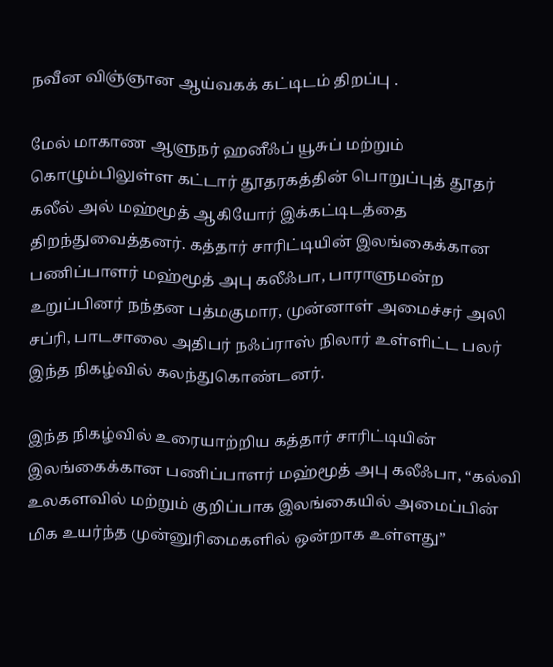நவீன விஞ்ஞான ஆய்வகக் கட்டிடம் திறப்பு .

மேல் மாகாண ஆளுநர் ஹனீஃப் யூசுப் மற்றும் கொழும்பிலுள்ள கட்டார் தூதரகத்தின் பொறுப்புத் தூதர் கலீல் அல் மஹ்மூத் ஆகியோர் இக்கட்டிடத்தை திறந்துவைத்தனர். கத்தார் சாரிட்டியின் இலங்கைக்கான பணிப்பாளர் மஹ்மூத் அபு கலீஃபா, பாராளுமன்ற உறுப்பினர் நந்தன பத்மகுமார, முன்னாள் அமைச்சர் அலி சப்ரி, பாடசாலை அதிபர் நஃப்ராஸ் நிலார் உள்ளிட்ட பலர் இந்த நிகழ்வில் கலந்துகொண்டனர்.

இந்த நிகழ்வில் உரையாற்றிய கத்தார் சாரிட்டியின் இலங்கைக்கான பணிப்பாளர் மஹ்மூத் அபு கலீஃபா, “கல்வி உலகளவில் மற்றும் குறிப்பாக இலங்கையில் அமைப்பின் மிக உயர்ந்த முன்னுரிமைகளில் ஒன்றாக உள்ளது”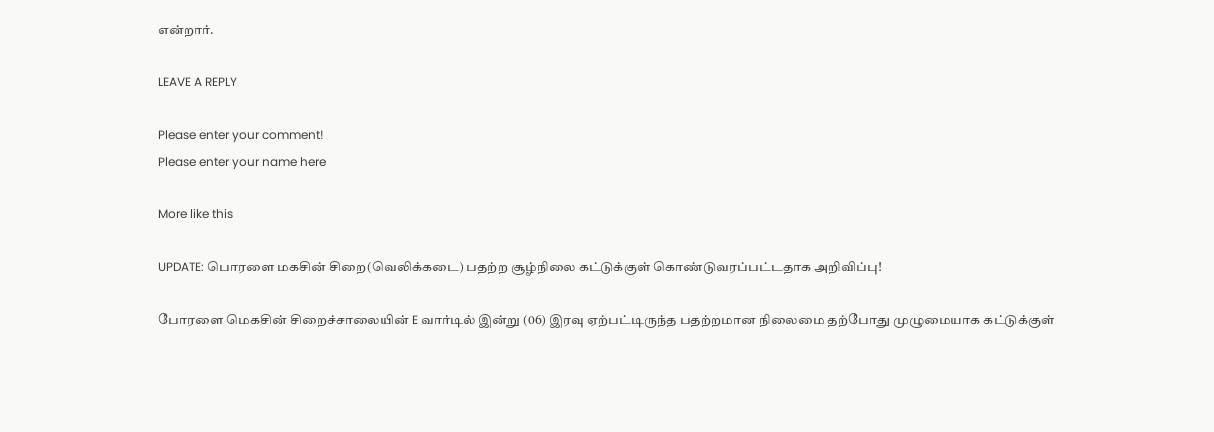என்றார்.

LEAVE A REPLY

Please enter your comment!
Please enter your name here

More like this

UPDATE: பொரளை மகசின் சிறை(வெலிக்கடை) பதற்ற சூழ்நிலை கட்டுக்குள் கொண்டுவரப்பட்டதாக அறிவிப்பு!

போரளை மெகசின் சிறைச்சாலையின் E வார்டில் இன்று (06) இரவு ஏற்பட்டிருந்த பதற்றமான நிலைமை தற்போது முழுமையாக கட்டுக்குள்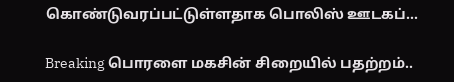கொண்டுவரப்பட்டுள்ளதாக பொலிஸ் ஊடகப்...

Breaking பொரளை மகசின் சிறையில் பதற்றம்..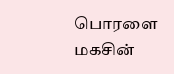பொரளை மகசின்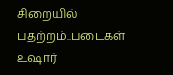சிறையில் பதற்றம்..படைகள் உஷார்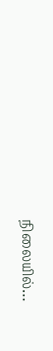நிலையில்…